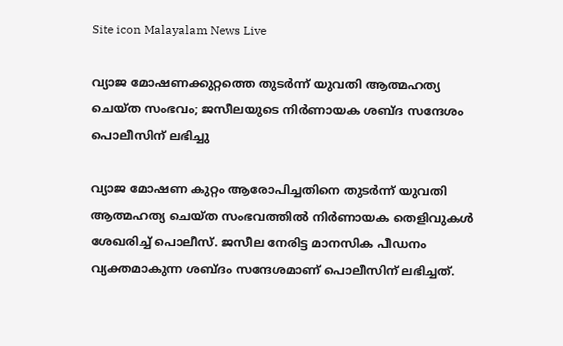Site icon Malayalam News Live

വ്യാജ മോഷണക്കുറ്റത്തെ തുടർന്ന് യുവതി ആത്മഹത്യ ചെയ്ത സംഭവം; ജസീലയുടെ നിർണായക ശബ്ദ സന്ദേശം പൊലീസിന് ലഭിച്ചു

വ്യാജ മോഷണ കുറ്റം ആരോപിച്ചതിനെ തുടര്‍ന്ന് യുവതി ആത്മഹത്യ ചെയ്ത സംഭവത്തില്‍ നിര്‍ണായക തെളിവുകള്‍ ശേഖരിച്ച് പൊലീസ്. ജസീല നേരിട്ട മാനസിക പീഡനം വ്യക്തമാകുന്ന ശബ്ദം സന്ദേശമാണ് പൊലീസിന് ലഭിച്ചത്.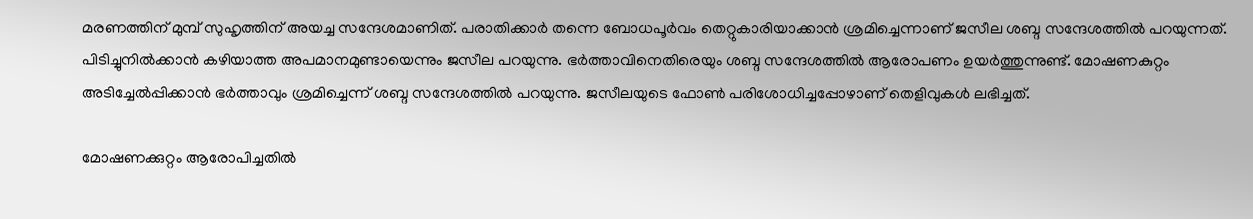മരണത്തിന് മുമ്പ് സുഹൃത്തിന് അയച്ച സന്ദേശമാണിത്. പരാതിക്കാര്‍ തന്നെ ബോധപൂര്‍വം തെറ്റുകാരിയാക്കാന്‍ ശ്രമിച്ചെന്നാണ് ജസീല ശബ്ദ സന്ദേശത്തില്‍ പറയുന്നത്. പിടിച്ചുനില്‍ക്കാന്‍ കഴിയാത്ത അപമാനമുണ്ടായെന്നും ജസീല പറയുന്നു. ഭര്‍ത്താവിനെതിരെയും ശബ്ദ സന്ദേശത്തില്‍ ആരോപണം ഉയര്‍ത്തുന്നുണ്ട്. മോഷണകുറ്റം അടിച്ചേല്‍പ്പിക്കാന്‍ ഭര്‍ത്താവും ശ്രമിച്ചെന്ന് ശബ്ദ സന്ദേശത്തില്‍ പറയുന്നു. ജസീലയുടെ ഫോണ്‍ പരിശോധിച്ചപ്പോഴാണ് തെളിവുകള്‍ ലഭിച്ചത്.

മോഷണക്കുറ്റം ആരോപിച്ചതില്‍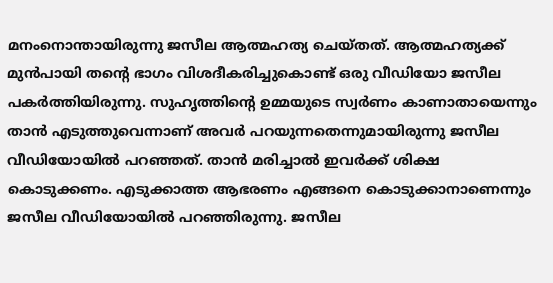മനംനൊന്തായിരുന്നു ജസീല ആത്മഹത്യ ചെയ്തത്. ആത്മഹത്യക്ക് മുന്‍പായി തന്റെ ഭാഗം വിശദീകരിച്ചുകൊണ്ട് ഒരു വീഡിയോ ജസീല പകര്‍ത്തിയിരുന്നു. സുഹൃത്തിന്റെ ഉമ്മയുടെ സ്വര്‍ണം കാണാതായെന്നും താന്‍ എടുത്തുവെന്നാണ് അവര്‍ പറയുന്നതെന്നുമായിരുന്നു ജസീല വീഡിയോയില്‍ പറഞ്ഞത്. താന്‍ മരിച്ചാല്‍ ഇവര്‍ക്ക് ശിക്ഷ കൊടുക്കണം. എടുക്കാത്ത ആഭരണം എങ്ങനെ കൊടുക്കാനാണെന്നും ജസീല വീഡിയോയില്‍ പറഞ്ഞിരുന്നു. ജസീല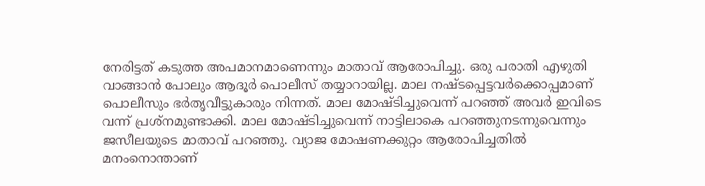നേരിട്ടത് കടുത്ത അപമാനമാണെന്നും മാതാവ് ആരോപിച്ചു. ഒരു പരാതി എഴുതി വാങ്ങാന്‍ പോലും ആദൂര്‍ പൊലീസ് തയ്യാറായില്ല. മാല നഷ്ടപ്പെട്ടവര്‍ക്കൊപ്പമാണ് പൊലീസും ഭര്‍തൃവീട്ടുകാരും നിന്നത്. മാല മോഷ്ടിച്ചുവെന്ന് പറഞ്ഞ് അവര്‍ ഇവിടെ വന്ന് പ്രശ്‌നമുണ്ടാക്കി. മാല മോഷ്ടിച്ചുവെന്ന് നാട്ടിലാകെ പറഞ്ഞുനടന്നുവെന്നും ജസീലയുടെ മാതാവ് പറഞ്ഞു. വ്യാജ മോഷണക്കുറ്റം ആരോപിച്ചതില്‍ മനംനൊന്താണ്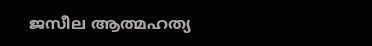ജസീല ആത്മഹത്യ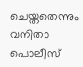ചെയ്തതെന്നും വനിതാ പൊലീസ്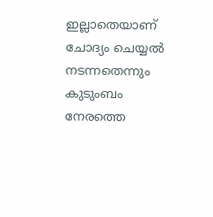ഇല്ലാതെയാണ് ചോദ്യം ചെയ്യല്‍ നടന്നതെന്നും കുടുംബം നേരത്തെ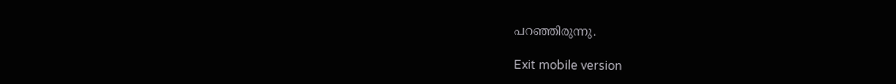പറഞ്ഞിരുന്നു.

Exit mobile version